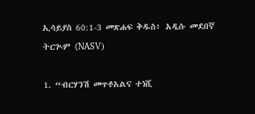ኢሳይያስ 60:1-3 መጽሐፍ ቅዱስ፥ አዲሱ መደበኛ ትርጒም (NASV)

1. “ብርሃንሽ መጥቶአልና ተነሺ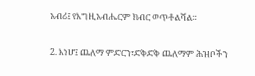አብሪ፤ የእግዚአብሔርም ክብር ወጥቶልሻል።

2. እነሆ፤ ጨለማ ምድርን፣ድቅድቅ ጨለማም ሕዝቦችን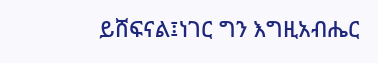ይሸፍናል፤ነገር ግን እግዚአብሔር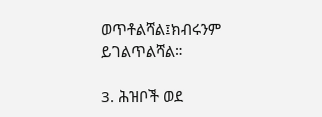ወጥቶልሻል፤ክብሩንም ይገልጥልሻል።

3. ሕዝቦች ወደ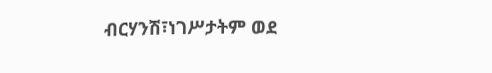ብርሃንሽ፣ነገሥታትም ወደ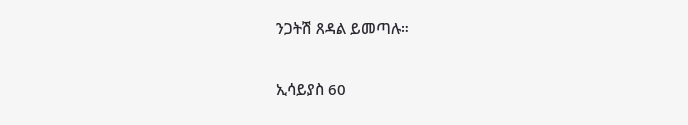ንጋትሽ ጸዳል ይመጣሉ።

ኢሳይያስ 60